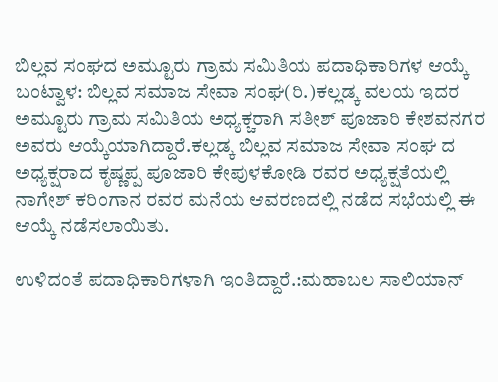ಬಿಲ್ಲವ ಸಂಘದ ಅಮ್ಟೂರು ಗ್ರಾಮ ಸಮಿತಿಯ ಪದಾಧಿಕಾರಿಗಳ ಆಯ್ಕೆ
ಬಂಟ್ವಾಳ: ಬಿಲ್ಲವ ಸಮಾಜ ಸೇವಾ ಸಂಘ(ರಿ.)ಕಲ್ಲಡ್ಕ ವಲಯ ಇದರ ಅಮ್ಟೂರು ಗ್ರಾಮ ಸಮಿತಿಯ ಅಧ್ಯಕ್ಚರಾಗಿ ಸತೀಶ್ ಪೂಜಾರಿ ಕೇಶವನಗರ ಅವರು ಆಯ್ಕೆಯಾಗಿದ್ದಾರೆ.ಕಲ್ಲಡ್ಕ ಬಿಲ್ಲವ ಸಮಾಜ ಸೇವಾ ಸಂಘ ದ ಅಧ್ಯಕ್ಷರಾದ ಕೃಷ್ಣಪ್ಪ ಪೂಜಾರಿ ಕೇಪುಳಕೋಡಿ ರವರ ಅಧ್ಯಕ್ಷತೆಯಲ್ಲಿ ನಾಗೇಶ್ ಕರಿಂಗಾನ ರವರ ಮನೆಯ ಆವರಣದಲ್ಲಿ ನಡೆದ ಸಭೆಯಲ್ಲಿ ಈ ಆಯ್ಕೆ ನಡೆಸಲಾಯಿತು.

ಉಳಿದಂತೆ ಪದಾಧಿಕಾರಿಗಳಾಗಿ ಇಂತಿದ್ದಾರೆ.:ಮಹಾಬಲ ಸಾಲಿಯಾನ್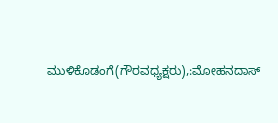ಮುಳಿಕೊಡಂಗೆ(ಗೌರವಧ್ಯಕ್ಷರು),:ಮೋಹನದಾಸ್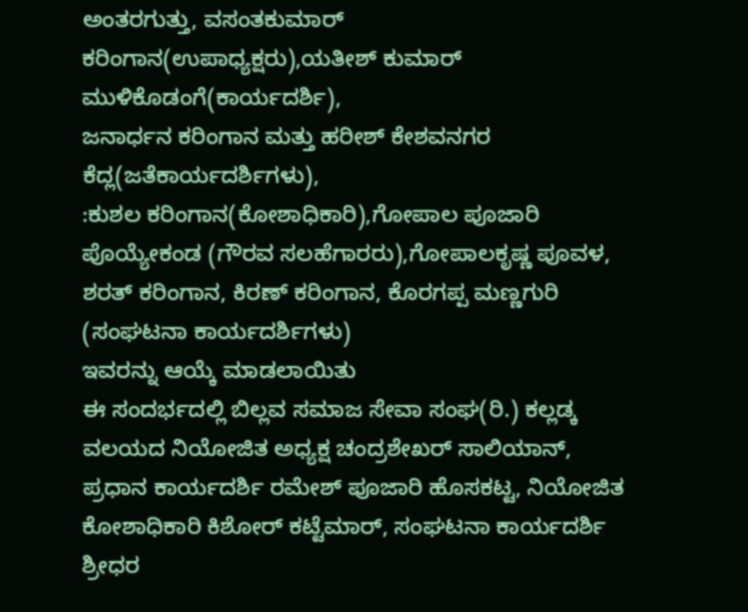ಅಂತರಗುತ್ತು, ವಸಂತಕುಮಾರ್ ಕರಿಂಗಾನ(ಉಪಾಧ್ಯಕ್ಷರು),ಯತೀಶ್ ಕುಮಾರ್ ಮುಳಿಕೊಡಂಗೆ(ಕಾರ್ಯದರ್ಶಿ),
ಜನಾರ್ಧನ ಕರಿಂಗಾನ ಮತ್ತು ಹರೀಶ್ ಕೇಶವನಗರ ಕೆದ್ಲ(ಜತೆಕಾರ್ಯದರ್ಶಿಗಳು),
:ಕುಶಲ ಕರಿಂಗಾನ(ಕೋಶಾಧಿಕಾರಿ),ಗೋಪಾಲ ಪೂಜಾರಿ ಪೊಯ್ಯೇಕಂಡ (ಗೌರವ ಸಲಹೆಗಾರರು),ಗೋಪಾಲಕೃಷ್ಣ ಪೂವಳ, ಶರತ್ ಕರಿಂಗಾನ, ಕಿರಣ್ ಕರಿಂಗಾನ, ಕೊರಗಪ್ಪ ಮಣ್ಣಗುರಿ (ಸಂಘಟನಾ ಕಾರ್ಯದರ್ಶಿಗಳು)
ಇವರನ್ನು ಆಯ್ಕೆ ಮಾಡಲಾಯಿತು
ಈ ಸಂದರ್ಭದಲ್ಲಿ ಬಿಲ್ಲವ ಸಮಾಜ ಸೇವಾ ಸಂಘ(ರಿ.) ಕಲ್ಲಡ್ಕ ವಲಯದ ನಿಯೋಜಿತ ಅಧ್ಯಕ್ಷ ಚಂದ್ರಶೇಖರ್ ಸಾಲಿಯಾನ್, ಪ್ರಧಾನ ಕಾರ್ಯದರ್ಶಿ ರಮೇಶ್ ಪೂಜಾರಿ ಹೊಸಕಟ್ಟ, ನಿಯೋಜಿತ ಕೋಶಾಧಿಕಾರಿ ಕಿಶೋರ್ ಕಟ್ಟೆಮಾರ್, ಸಂಘಟನಾ ಕಾರ್ಯದರ್ಶಿ ಶ್ರೀಧರ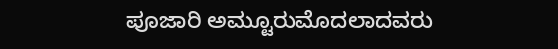ಪೂಜಾರಿ ಅಮ್ಟೂರುಮೊದಲಾದವರು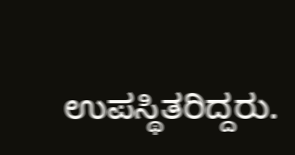ಉಪಸ್ಥಿತರಿದ್ದರು.